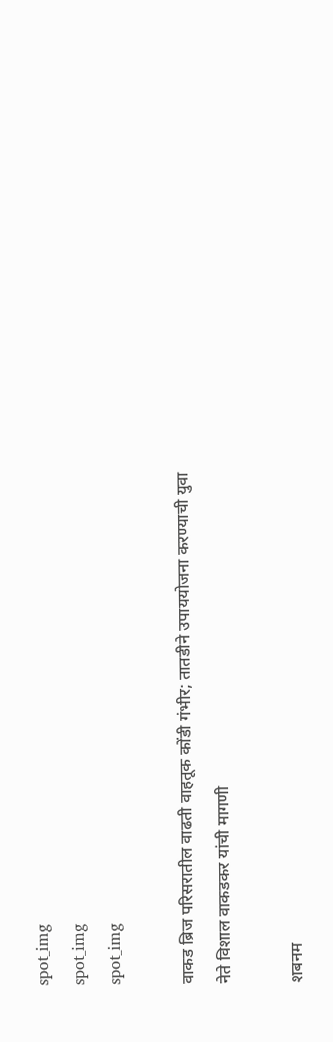spot_img
spot_img
spot_img

वाकड ब्रिज परिसरातील वाढती वाहतूक कोंडी गंभीर; तातडीने उपाययोजना करण्याची युवा नेते विशाल वाकडकर यांची मागणी

शबनम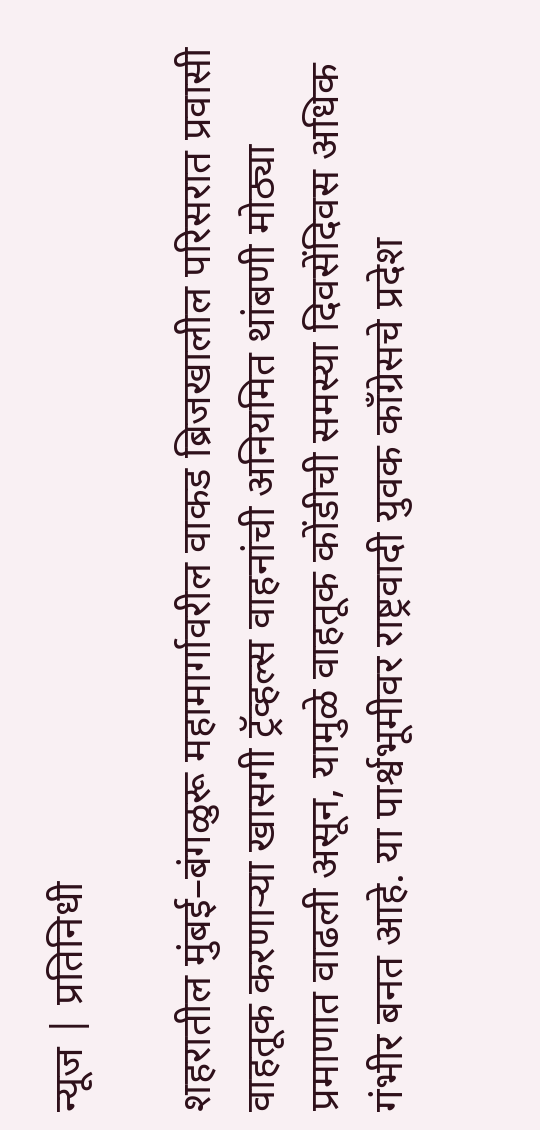न्यूज | प्रतिनिधी

शहरातील मुंबई–बंगळुरू महामार्गावरील वाकड ब्रिजखालील परिसरात प्रवासी वाहतूक करणाऱ्या खासगी ट्रॅव्हल्स वाहनांची अनियमित थांबणी मोठ्या प्रमाणात वाढली असून, यामुळे वाहतूक कोंडीची समस्या दिवसेंदिवस अधिक गंभीर बनत आहे. या पार्श्वभूमीवर राष्ट्रवादी युवक काँग्रेसचे प्रदेश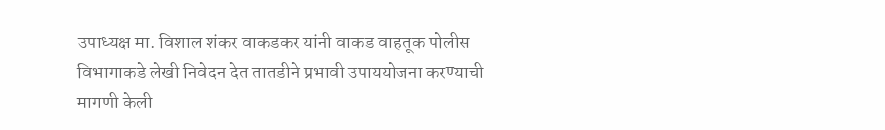उपाध्यक्ष मा. विशाल शंकर वाकडकर यांनी वाकड वाहतूक पोलीस विभागाकडे लेखी निवेदन देत तातडीने प्रभावी उपाययोजना करण्याची मागणी केली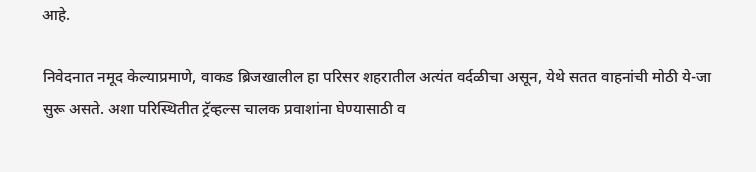आहे.

निवेदनात नमूद केल्याप्रमाणे, वाकड ब्रिजखालील हा परिसर शहरातील अत्यंत वर्दळीचा असून, येथे सतत वाहनांची मोठी ये-जा सुरू असते. अशा परिस्थितीत ट्रॅव्हल्स चालक प्रवाशांना घेण्यासाठी व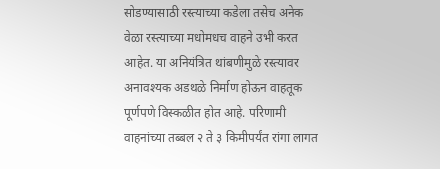सोडण्यासाठी रस्त्याच्या कडेला तसेच अनेक वेळा रस्त्याच्या मधोमधच वाहने उभी करत आहेत. या अनियंत्रित थांबणीमुळे रस्त्यावर अनावश्यक अडथळे निर्माण होऊन वाहतूक पूर्णपणे विस्कळीत होत आहे. परिणामी वाहनांच्या तब्बल २ ते ३ किमीपर्यंत रांगा लागत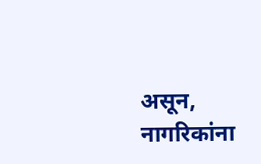असून, नागरिकांना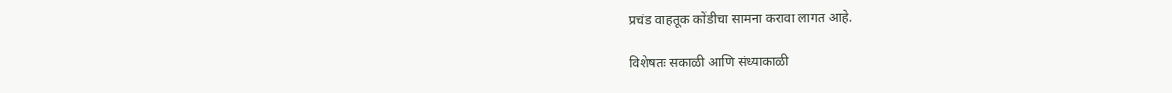प्रचंड वाहतूक कोंडीचा सामना करावा लागत आहे.

विशेषतः सकाळी आणि संध्याकाळी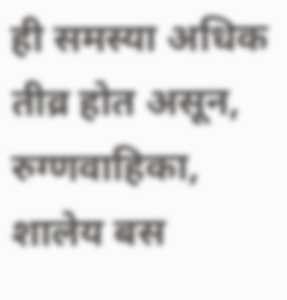ही समस्या अधिक तीव्र होत असून, रुग्णवाहिका, शालेय बस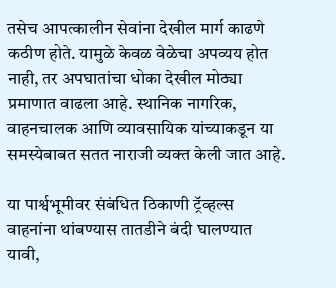तसेच आपत्कालीन सेवांना देखील मार्ग काढणे कठीण होते. यामुळे केवळ वेळेचा अपव्यय होत नाही, तर अपघातांचा धोका देखील मोठ्या प्रमाणात वाढला आहे. स्थानिक नागरिक, वाहनचालक आणि व्यावसायिक यांच्याकडून या समस्येबाबत सतत नाराजी व्यक्त केली जात आहे.

या पार्श्वभूमीवर संबंधित ठिकाणी ट्रॅव्हल्स वाहनांना थांबण्यास तातडीने बंदी घालण्यात यावी,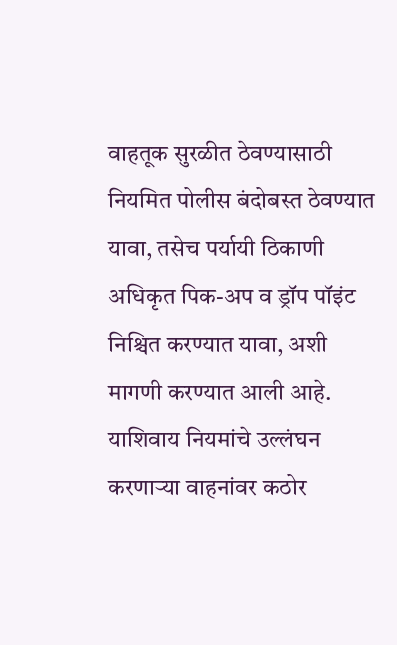वाहतूक सुरळीत ठेवण्यासाठी नियमित पोलीस बंदोबस्त ठेवण्यात यावा, तसेच पर्यायी ठिकाणी अधिकृत पिक-अप व ड्रॉप पॉइंट निश्चित करण्यात यावा, अशी मागणी करण्यात आली आहे. याशिवाय नियमांचे उल्लंघन करणाऱ्या वाहनांवर कठोर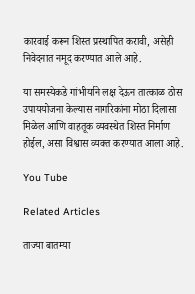कारवाई करून शिस्त प्रस्थापित करावी, असेही निवेदनात नमूद करण्यात आले आहे.

या समस्येकडे गांभीर्याने लक्ष देऊन तात्काळ ठोस उपाययोजना केल्यास नागरिकांना मोठा दिलासा मिळेल आणि वाहतूक व्यवस्थेत शिस्त निर्माण होईल, असा विश्वास व्यक्त करण्यात आला आहे.

You Tube

Related Articles

ताज्या बातम्या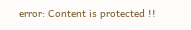error: Content is protected !!